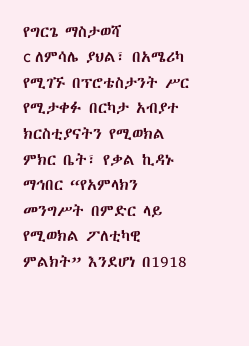የግርጌ ማስታወሻ
c ለምሳሌ ያህል፣ በአሜሪካ የሚገኙ በፕሮቴስታንት ሥር የሚታቀፉ በርካታ አብያተ ክርስቲያናትን የሚወክል ምክር ቤት፣ የቃል ኪዳኑ ማኅበር “የአምላክን መንግሥት በምድር ላይ የሚወክል ፖለቲካዊ ምልክት” እንደሆነ በ1918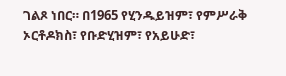ገልጾ ነበር። በ1965 የሂንዱይዝም፣ የምሥራቅ ኦርቶዶክስ፣ የቡድሂዝም፣ የአይሁድ፣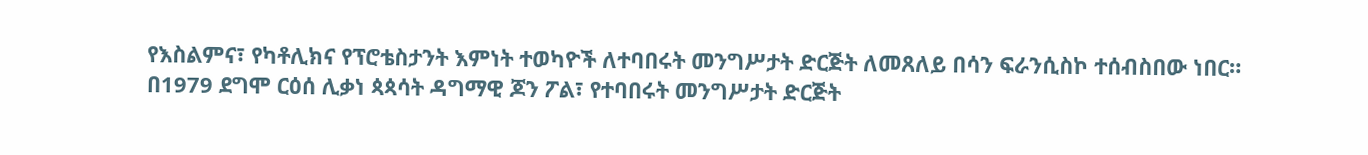የእስልምና፣ የካቶሊክና የፕሮቴስታንት እምነት ተወካዮች ለተባበሩት መንግሥታት ድርጅት ለመጸለይ በሳን ፍራንሲስኮ ተሰብስበው ነበር። በ1979 ደግሞ ርዕሰ ሊቃነ ጳጳሳት ዳግማዊ ጆን ፖል፣ የተባበሩት መንግሥታት ድርጅት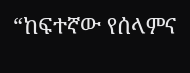“ከፍተኛው የሰላምና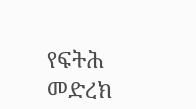የፍትሕ መድረክ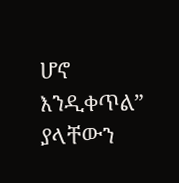ሆኖ እንዲቀጥል” ያላቸውን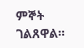ምኞት ገልጸዋል።